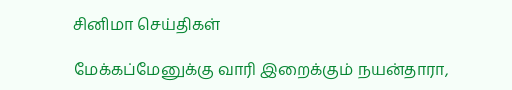சினிமா செய்திகள்

மேக்கப்மேனுக்கு வாரி இறைக்கும் நயன்தாரா,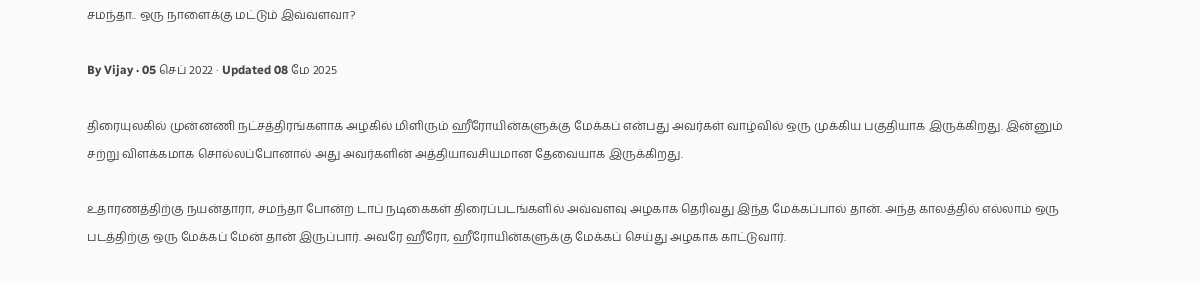சமந்தா.. ஒரு நாளைக்கு மட்டும் இவ்வளவா?

By Vijay · 05 செப் 2022 · Updated 08 மே 2025

திரையுலகில் முன்னணி நட்சத்திரங்களாக அழகில் மிளிரும் ஹீரோயின்களுக்கு மேக்கப் என்பது அவர்கள் வாழ்வில் ஒரு முக்கிய பகுதியாக இருக்கிறது. இன்னும் சற்று விளக்கமாக சொல்லப்போனால் அது அவர்களின் அத்தியாவசியமான தேவையாக இருக்கிறது.

உதாரணத்திற்கு நயன்தாரா, சமந்தா போன்ற டாப் நடிகைகள் திரைப்படங்களில் அவ்வளவு அழகாக தெரிவது இந்த மேக்கப்பால் தான். அந்த காலத்தில் எல்லாம் ஒரு படத்திற்கு ஒரு மேக்கப் மேன் தான் இருப்பார். அவரே ஹீரோ, ஹீரோயின்களுக்கு மேக்கப் செய்து அழகாக காட்டுவார்.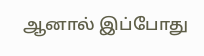ஆனால் இப்போது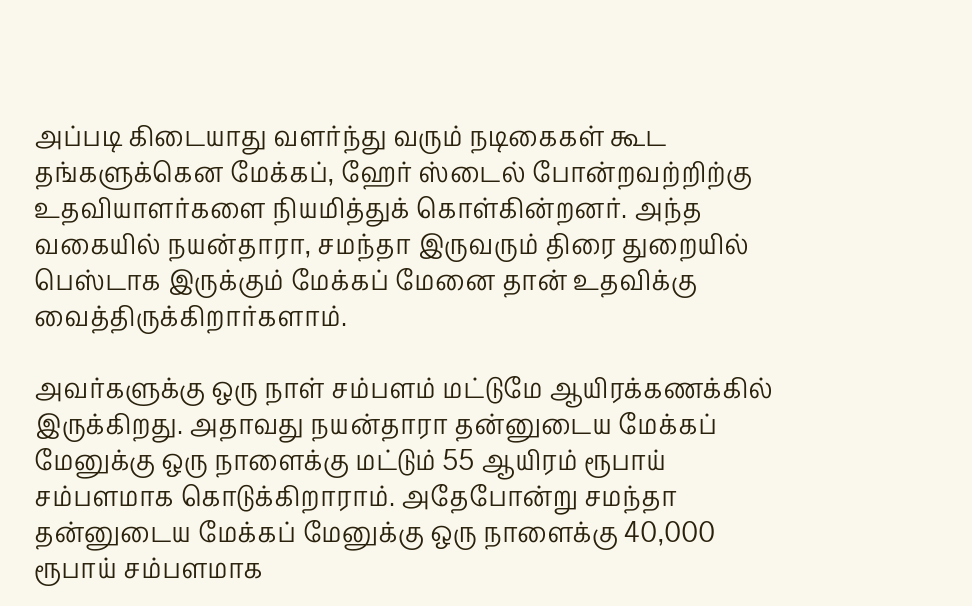அப்படி கிடையாது வளர்ந்து வரும் நடிகைகள் கூட தங்களுக்கென மேக்கப், ஹேர் ஸ்டைல் போன்றவற்றிற்கு உதவியாளர்களை நியமித்துக் கொள்கின்றனர். அந்த வகையில் நயன்தாரா, சமந்தா இருவரும் திரை துறையில் பெஸ்டாக இருக்கும் மேக்கப் மேனை தான் உதவிக்கு வைத்திருக்கிறார்களாம்.

அவர்களுக்கு ஒரு நாள் சம்பளம் மட்டுமே ஆயிரக்கணக்கில் இருக்கிறது. அதாவது நயன்தாரா தன்னுடைய மேக்கப் மேனுக்கு ஒரு நாளைக்கு மட்டும் 55 ஆயிரம் ரூபாய் சம்பளமாக கொடுக்கிறாராம். அதேபோன்று சமந்தா தன்னுடைய மேக்கப் மேனுக்கு ஒரு நாளைக்கு 40,000 ரூபாய் சம்பளமாக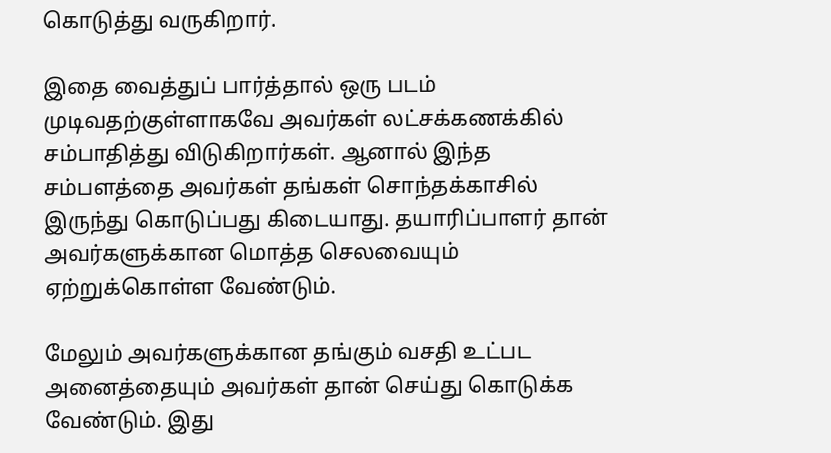கொடுத்து வருகிறார்.

இதை வைத்துப் பார்த்தால் ஒரு படம் முடிவதற்குள்ளாகவே அவர்கள் லட்சக்கணக்கில் சம்பாதித்து விடுகிறார்கள். ஆனால் இந்த சம்பளத்தை அவர்கள் தங்கள் சொந்தக்காசில் இருந்து கொடுப்பது கிடையாது. தயாரிப்பாளர் தான் அவர்களுக்கான மொத்த செலவையும் ஏற்றுக்கொள்ள வேண்டும்.

மேலும் அவர்களுக்கான தங்கும் வசதி உட்பட அனைத்தையும் அவர்கள் தான் செய்து கொடுக்க வேண்டும். இது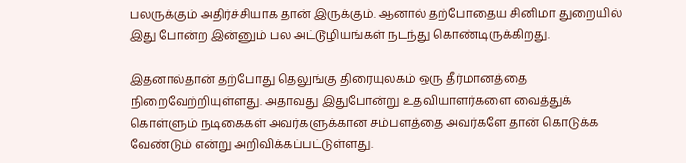பலருக்கும் அதிர்ச்சியாக தான் இருக்கும். ஆனால் தற்போதைய சினிமா துறையில் இது போன்ற இன்னும் பல அட்டூழியங்கள் நடந்து கொண்டிருக்கிறது.

இதனால்தான் தற்போது தெலுங்கு திரையுலகம் ஒரு தீர்மானத்தை நிறைவேற்றியுள்ளது. அதாவது இதுபோன்று உதவியாளர்களை வைத்துக் கொள்ளும் நடிகைகள் அவர்களுக்கான சம்பளத்தை அவர்களே தான் கொடுக்க வேண்டும் என்று அறிவிக்கப்பட்டுள்ளது.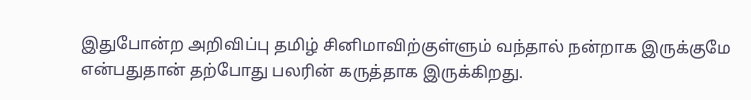இதுபோன்ற அறிவிப்பு தமிழ் சினிமாவிற்குள்ளும் வந்தால் நன்றாக இருக்குமே என்பதுதான் தற்போது பலரின் கருத்தாக இருக்கிறது.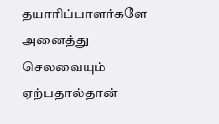தயாரிப்பாளர்களே அனைத்து செலவையும் ஏற்பதால்தான்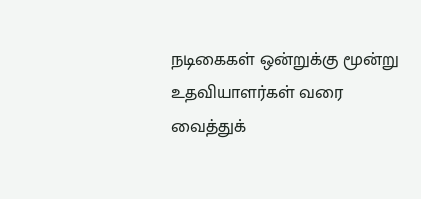நடிகைகள் ஒன்றுக்கு மூன்று உதவியாளர்கள் வரை வைத்துக்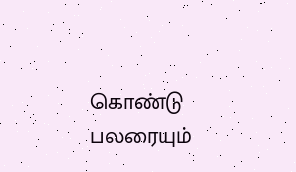கொண்டு பலரையும்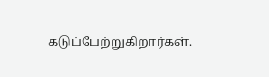கடுப்பேற்றுகிறார்கள்.